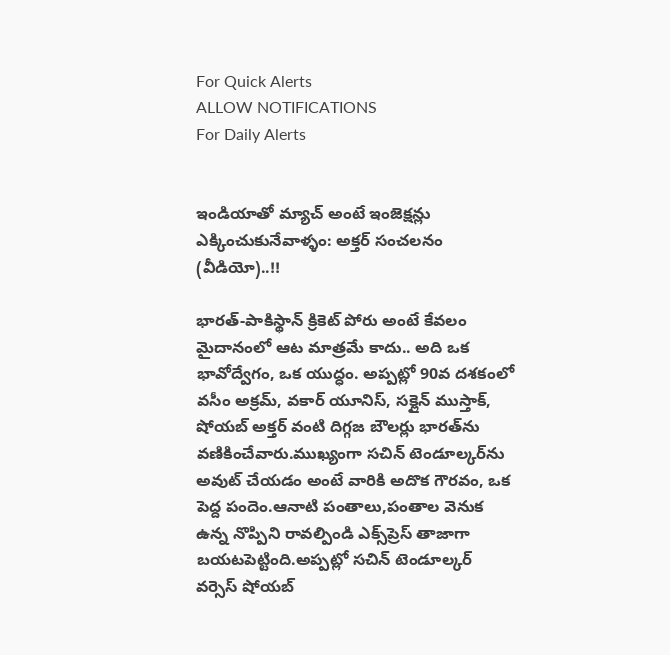For Quick Alerts
ALLOW NOTIFICATIONS
For Daily Alerts


ఇండియాతో మ్యాచ్ అంటే ఇంజెక్షన్లు ఎక్కించుకునేవాళ్ళం: అక్తర్ సంచలనం (వీడియో)..!!

భారత్-పాకిస్థాన్ క్రికెట్ పోరు అంటే కేవలం మైదానంలో ఆట మాత్రమే కాదు.. అది ఒక భావోద్వేగం, ఒక యుద్ధం. అప్పట్లో 90వ దశకంలో వసీం అక్రమ్, వకార్ యూనిస్, సక్లైన్ ముస్తాక్, షోయబ్ అక్తర్ వంటి దిగ్గజ బౌలర్లు భారత్‌ను వణికించేవారు.ముఖ్యంగా సచిన్ టెండూల్కర్‌ను అవుట్ చేయడం అంటే వారికి అదొక గౌరవం, ఒక పెద్ద పందెం.ఆనాటి పంతాలు,పంతాల వెనుక ఉన్న నొప్పిని రావల్పిండి ఎక్స్‌ప్రెస్ తాజాగా బయటపెట్టింది.అప్పట్లో సచిన్ టెండూల్కర్ వర్సెస్ షోయబ్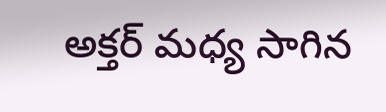అక్తర్ మధ్య సాగిన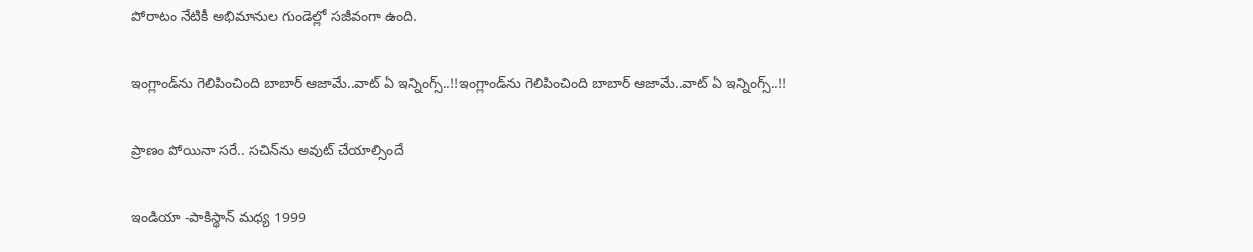పోరాటం నేటికీ అభిమానుల గుండెల్లో సజీవంగా ఉంది.

ఇంగ్లాండ్‌ను గెలిపించింది బాబార్ ఆజామే..వాట్ ఏ ఇన్నింగ్స్..!!ఇంగ్లాండ్‌ను గెలిపించింది బాబార్ ఆజామే..వాట్ ఏ ఇన్నింగ్స్..!!

ప్రాణం పోయినా సరే.. సచిన్‌ను అవుట్ చేయాల్సిందే

ఇండియా -పాకిస్థాన్ మధ్య 1999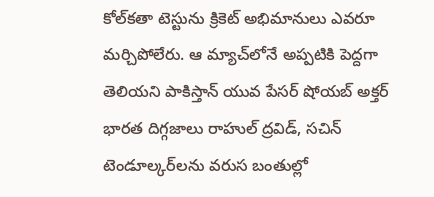కోల్‌కతా టెస్టును క్రికెట్ అభిమానులు ఎవరూ మర్చిపోలేరు. ఆ మ్యాచ్‌లోనే అప్పటికి పెద్దగా తెలియని పాకిస్తాన్ యువ పేసర్ షోయబ్ అక్తర్ భారత దిగ్గజాలు రాహుల్ ద్రవిడ్, సచిన్ టెండూల్కర్‌లను వరుస బంతుల్లో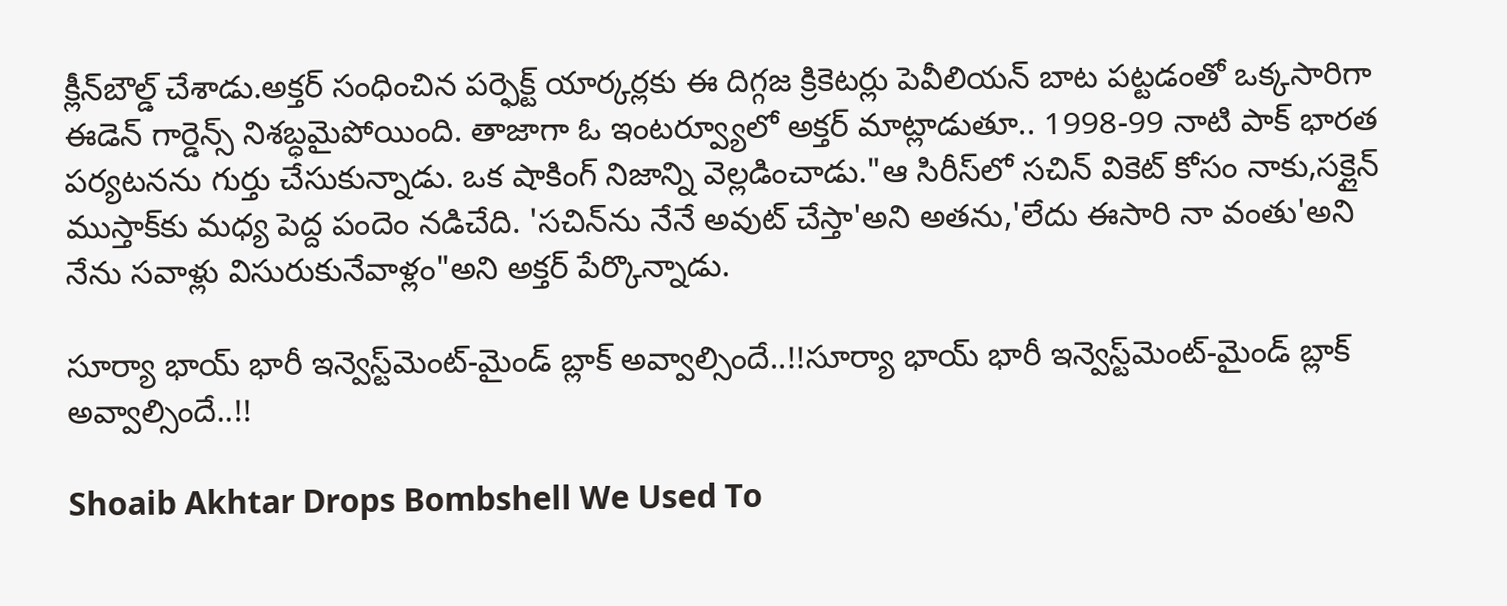క్లీన్‌బౌల్డ్ చేశాడు.అక్తర్ సంధించిన పర్ఫెక్ట్ యార్కర్లకు ఈ దిగ్గజ క్రికెటర్లు పెవీలియన్ బాట పట్టడంతో ఒక్కసారిగా ఈడెన్ గార్డెన్స్ నిశబ్ధమైపోయింది. తాజాగా ఓ ఇంటర్వ్యూలో అక్తర్ మాట్లాడుతూ.. 1998-99 నాటి పాక్ భారత పర్యటనను గుర్తు చేసుకున్నాడు. ఒక షాకింగ్ నిజాన్ని వెల్లడించాడు."ఆ సిరీస్‌లో సచిన్ వికెట్ కోసం నాకు,సక్లైన్ ముస్తాక్‌కు మధ్య పెద్ద పందెం నడిచేది. 'సచిన్‌ను నేనే అవుట్ చేస్తా'అని అతను,'లేదు ఈసారి నా వంతు'అని నేను సవాళ్లు విసురుకునేవాళ్లం"అని అక్తర్ పేర్కొన్నాడు.

సూర్యా భాయ్ భారీ ఇన్వెస్ట్‌మెంట్-మైండ్ బ్లాక్ అవ్వాల్సిందే..!!సూర్యా భాయ్ భారీ ఇన్వెస్ట్‌మెంట్-మైండ్ బ్లాక్ అవ్వాల్సిందే..!!

Shoaib Akhtar Drops Bombshell We Used To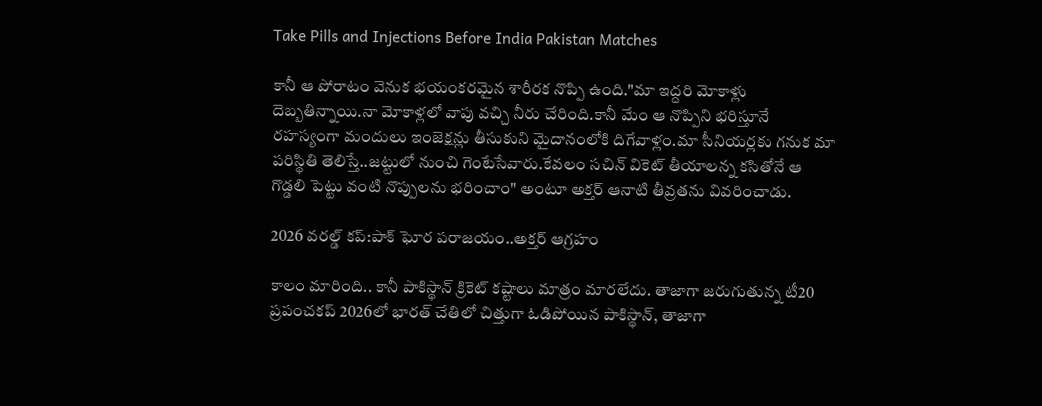Take Pills and Injections Before India Pakistan Matches

కానీ ఆ పోరాటం వెనుక భయంకరమైన శారీరక నొప్పి ఉంది."మా ఇద్దరి మోకాళ్లు దెబ్బతిన్నాయి.నా మోకాళ్లలో వాపు వచ్చి నీరు చేరింది.కానీ మేం ఆ నొప్పిని భరిస్తూనే రహస్యంగా మందులు ఇంజెక్షన్లు తీసుకుని మైదానంలోకి దిగేవాళ్లం.మా సీనియర్లకు గనుక మా పరిస్థితి తెలిస్తే..జట్టులో నుంచి గెంటేసేవారు.కేవలం సచిన్ వికెట్ తీయాలన్న కసితోనే ఆ గొడ్డలి పెట్టు వంటి నొప్పులను భరించాం" అంటూ అక్తర్ ఆనాటి తీవ్రతను వివరించాడు.

2026 వరల్డ్ కప్:పాక్ ఘోర పరాజయం..అక్తర్ ఆగ్రహం

కాలం మారింది.. కానీ పాకిస్థాన్ క్రికెట్ కష్టాలు మాత్రం మారలేదు. తాజాగా జరుగుతున్న టీ20 ప్రపంచకప్ 2026లో భారత్ చేతిలో చిత్తుగా ఓడిపోయిన పాకిస్థాన్, తాజాగా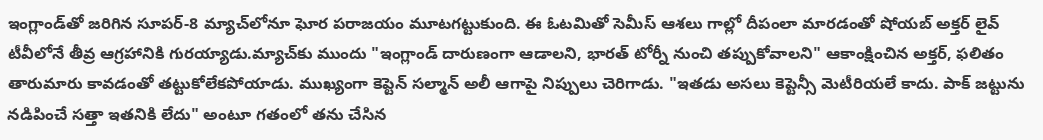ఇంగ్లాండ్‌తో జరిగిన సూపర్-8 మ్యాచ్‌లోనూ ఘోర పరాజయం మూటగట్టుకుంది. ఈ ఓటమితో సెమీస్ ఆశలు గాల్లో దీపంలా మారడంతో షోయబ్ అక్తర్ లైవ్ టీవీలోనే తీవ్ర ఆగ్రహానికి గురయ్యాడు.మ్యాచ్‌కు ముందు "ఇంగ్లాండ్ దారుణంగా ఆడాలని, భారత్ టోర్నీ నుంచి తప్పుకోవాలని" ఆకాంక్షించిన అక్తర్, ఫలితం తారుమారు కావడంతో తట్టుకోలేకపోయాడు. ముఖ్యంగా కెప్టెన్ సల్మాన్ అలీ ఆగాపై నిప్పులు చెరిగాడు. "ఇతడు అసలు కెప్టెన్సీ మెటీరియలే కాదు. పాక్ జట్టును నడిపించే సత్తా ఇతనికి లేదు" అంటూ గతంలో తను చేసిన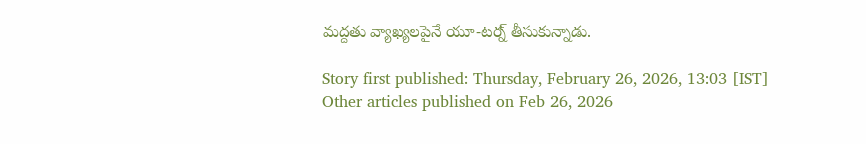మద్దతు వ్యాఖ్యలపైనే యూ-టర్న్ తీసుకున్నాడు.

Story first published: Thursday, February 26, 2026, 13:03 [IST]
Other articles published on Feb 26, 2026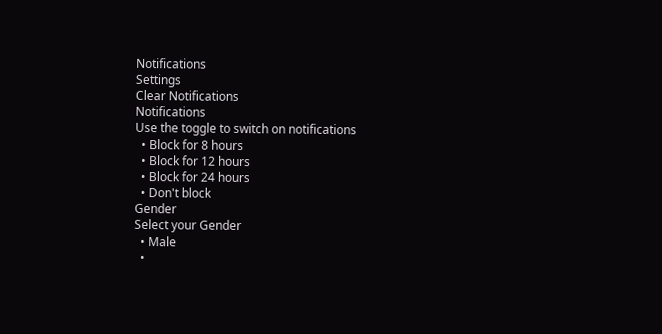Notifications
Settings
Clear Notifications
Notifications
Use the toggle to switch on notifications
  • Block for 8 hours
  • Block for 12 hours
  • Block for 24 hours
  • Don't block
Gender
Select your Gender
  • Male
  •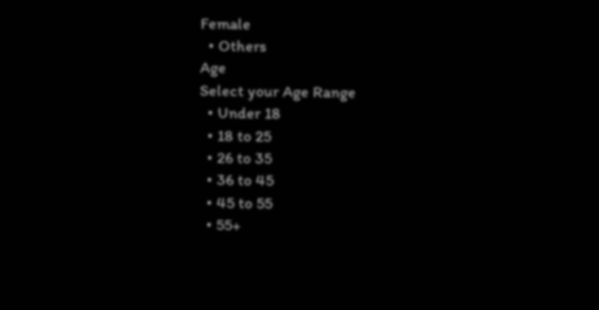Female
  • Others
Age
Select your Age Range
  • Under 18
  • 18 to 25
  • 26 to 35
  • 36 to 45
  • 45 to 55
  • 55+